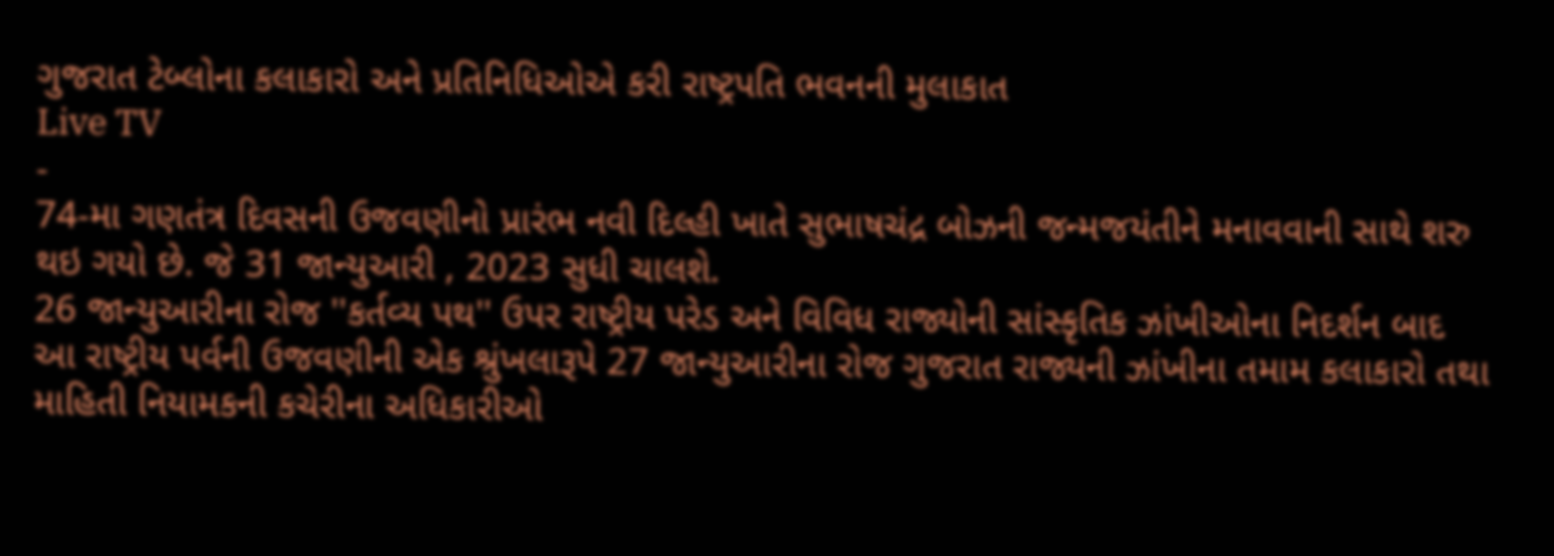ગુજરાત ટેબ્લોના કલાકારો અને પ્રતિનિધિઓએ કરી રાષ્ટ્રપતિ ભવનની મુલાકાત
Live TV
-
74-મા ગણતંત્ર દિવસની ઉજવણીનો પ્રારંભ નવી દિલ્હી ખાતે સુભાષચંદ્ર બોઝની જન્મજયંતીને મનાવવાની સાથે શરુ થઇ ગયો છે. જે 31 જાન્યુઆરી , 2023 સુધી ચાલશે.
26 જાન્યુઆરીના રોજ ''કર્તવ્ય પથ'' ઉપર રાષ્ટ્રીય પરેડ અને વિવિધ રાજ્યોની સાંસ્કૃતિક ઝાંખીઓના નિદર્શન બાદ આ રાષ્ટ્રીય પર્વની ઉજવણીની એક શ્રુંખલારૂપે 27 જાન્યુઆરીના રોજ ગુજરાત રાજ્યની ઝાંખીના તમામ કલાકારો તથા માહિતી નિયામકની કચેરીના અધિકારીઓ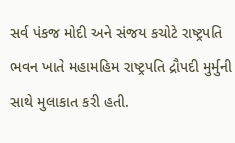સર્વ પંકજ મોદી અને સંજય કચોટે રાષ્ટ્રપતિ ભવન ખાતે મહામહિમ રાષ્ટ્રપતિ દ્રૌપદી મુર્મુની સાથે મુલાકાત કરી હતી.